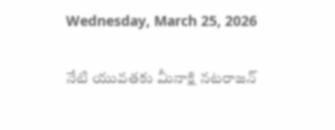Wednesday, March 25, 2026

నేటి యువతకు మీనాక్షి నటరాజన్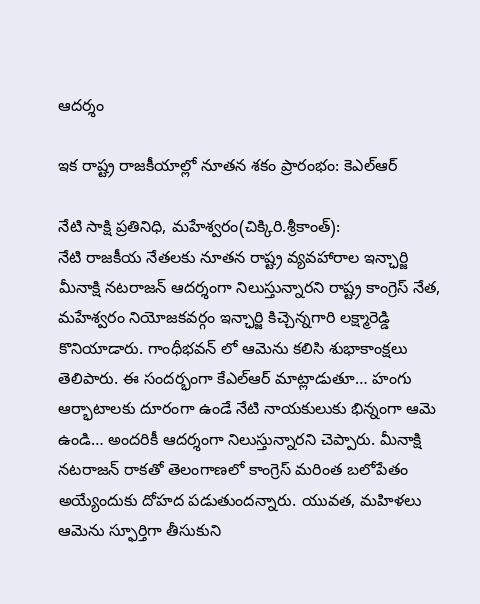ఆదర్శం

ఇక రాష్ట్ర రాజకీయాల్లో నూతన శకం ప్రారంభం: కెఎల్ఆర్

నేటి సాక్షి ప్రతినిధి, మహేశ్వరం(చిక్కిరి.శ్రీకాంత్):
నేటి రాజకీయ నేతలకు నూతన రాష్ట్ర వ్యవహారాల ఇన్ఛార్జి మీనాక్షి నటరాజన్ ఆదర్శంగా నిలుస్తున్నారని రాష్ట్ర కాంగ్రెస్ నేత, మహేశ్వరం నియోజకవర్గం ఇన్ఛార్జి కిచ్చెన్నగారి లక్ష్మారెడ్డి కొనియాడారు. గాంధీభవన్ లో ఆమెను కలిసి శుభాకాంక్షలు తెలిపారు. ఈ సందర్భంగా కేఎల్ఆర్ మాట్లాడుతూ… హంగు ఆర్భాటాలకు దూరంగా ఉండే నేటి నాయకులుకు భిన్నంగా ఆమె ఉండి… అందరికీ ఆదర్శంగా నిలుస్తున్నారని చెప్పారు. మీనాక్షి నటరాజన్ రాకతో తెలంగాణలో కాంగ్రెస్ మరింత బలోపేతం అయ్యేందుకు దోహద పడుతుందన్నారు. యువత, మహిళలు ఆమెను స్ఫూర్తిగా తీసుకుని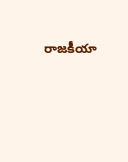రాజకీయా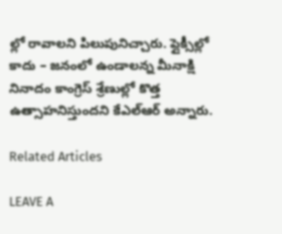ల్లో రావాలని పిలుపునిచ్చారు. ప్లైక్సీల్లో కాదు – జనంలో ఉండాలన్న మీనాక్షి నినాదం కాంగ్రెస్ శ్రేణుల్లో కొత్త ఉత్సాహనిస్తుందని కేఎల్ఆర్ అన్నారు.

Related Articles

LEAVE A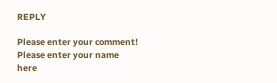REPLY

Please enter your comment!
Please enter your name here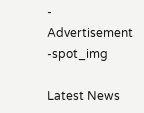- Advertisement -spot_img

Latest News